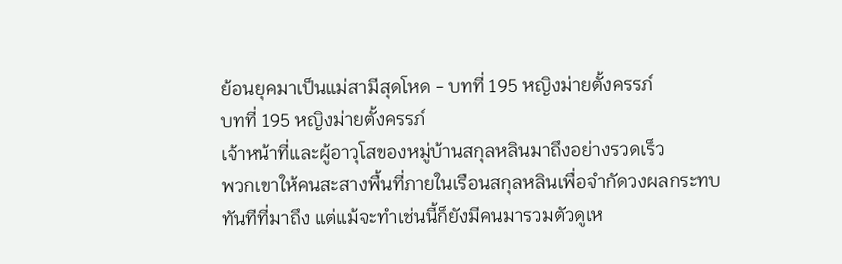ย้อนยุคมาเป็นแม่สามีสุดโหด - บทที่ 195 หญิงม่ายตั้งครรภ์
บทที่ 195 หญิงม่ายตั้งครรภ์
เจ้าหน้าที่และผู้อาวุโสของหมู่บ้านสกุลหลินมาถึงอย่างรวดเร็ว
พวกเขาให้คนสะสางพื้นที่ภายในเรือนสกุลหลินเพื่อจำกัดวงผลกระทบทันทีที่มาถึง แต่แม้จะทำเช่นนี้ก็ยังมีคนมารวมตัวดูเห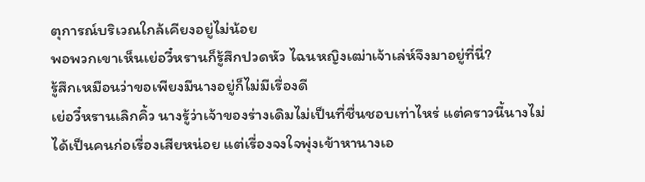ตุการณ์บริเวณใกล้เคียงอยู่ไม่น้อย
พอพวกเขาเห็นเย่อวี๋หรานก็รู้สึกปวดหัว ไฉนหญิงเฒ่าเจ้าเล่ห์จึงมาอยู่ที่นี่?
รู้สึกเหมือนว่าขอเพียงมีนางอยู่ก็ไม่มีเรื่องดี
เย่อวี๋หรานเลิกคิ้ว นางรู้ว่าเจ้าของร่างเดิมไม่เป็นที่ชื่นชอบเท่าไหร่ แต่คราวนี้นางไม่ได้เป็นคนก่อเรื่องเสียหน่อย แต่เรื่องจงใจพุ่งเข้าหานางเอ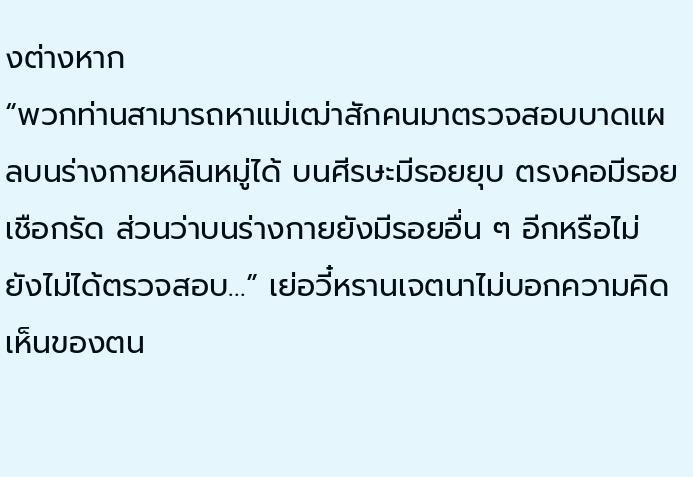งต่างหาก
“พวกท่านสามารถหาแม่เฒ่าสักคนมาตรวจสอบบาดแผลบนร่างกายหลินหมู่ได้ บนศีรษะมีรอยยุบ ตรงคอมีรอยเชือกรัด ส่วนว่าบนร่างกายยังมีรอยอื่น ๆ อีกหรือไม่ ยังไม่ได้ตรวจสอบ…” เย่อวี๋หรานเจตนาไม่บอกความคิดเห็นของตน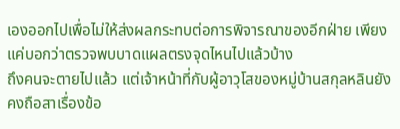เองออกไปเพื่อไม่ให้ส่งผลกระทบต่อการพิจารณาของอีกฝ่าย เพียงแค่บอกว่าตรวจพบบาดแผลตรงจุดไหนไปแล้วบ้าง
ถึงคนจะตายไปแล้ว แต่เจ้าหน้าที่กับผู้อาวุโสของหมู่บ้านสกุลหลินยังคงถือสาเรื่องข้อ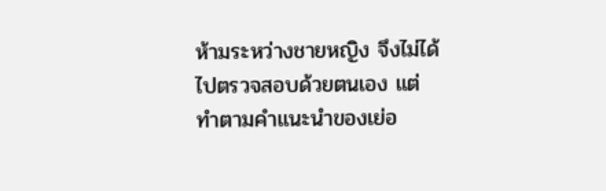ห้ามระหว่างชายหญิง จึงไม่ได้ไปตรวจสอบด้วยตนเอง แต่ทำตามคำแนะนำของเย่อ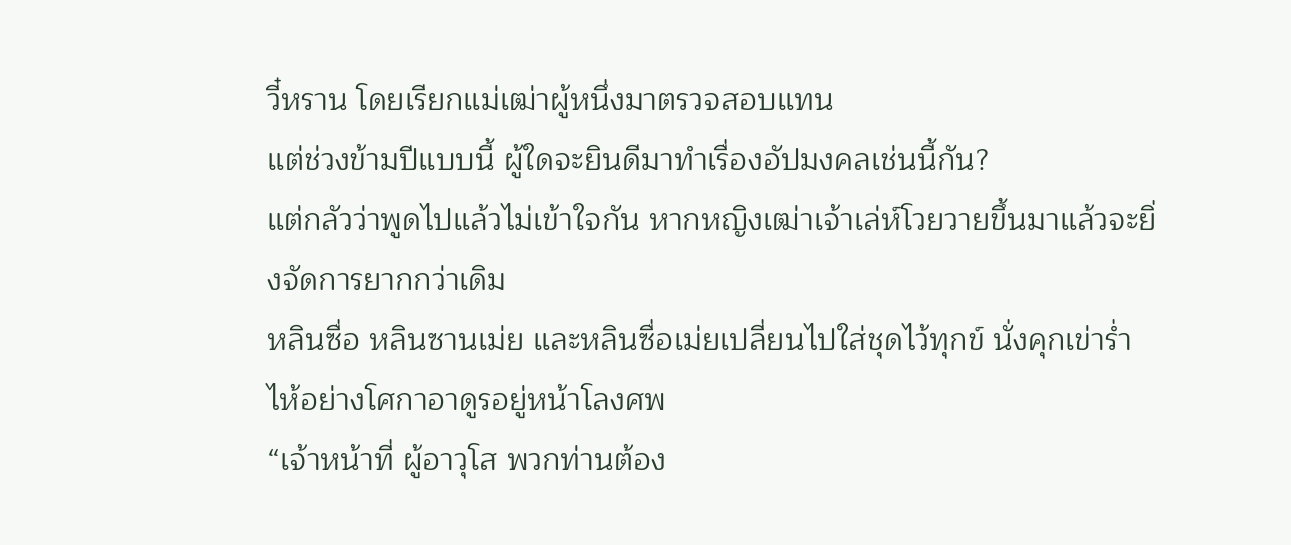วี๋หราน โดยเรียกแม่เฒ่าผู้หนึ่งมาตรวจสอบแทน
แต่ช่วงข้ามปีแบบนี้ ผู้ใดจะยินดีมาทำเรื่องอัปมงคลเช่นนี้กัน?
แต่กลัวว่าพูดไปแล้วไม่เข้าใจกัน หากหญิงเฒ่าเจ้าเล่ห์โวยวายขึ้นมาแล้วจะยิ่งจัดการยากกว่าเดิม
หลินซื่อ หลินซานเม่ย และหลินซื่อเม่ยเปลี่ยนไปใส่ชุดไว้ทุกข์ นั่งคุกเข่าร่ำไห้อย่างโศกาอาดูรอยู่หน้าโลงศพ
“เจ้าหน้าที่ ผู้อาวุโส พวกท่านต้อง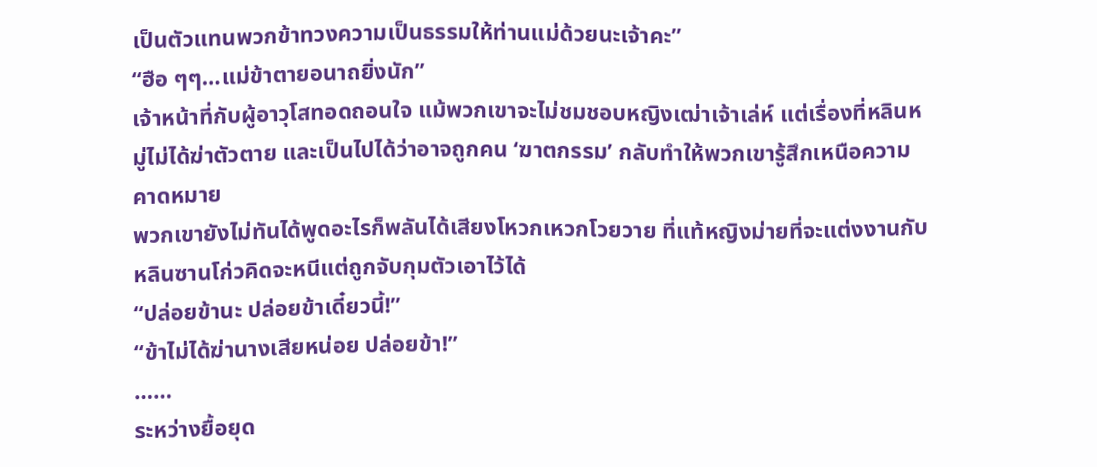เป็นตัวแทนพวกข้าทวงความเป็นธรรมให้ท่านแม่ด้วยนะเจ้าคะ”
“ฮือ ๆๆ…แม่ข้าตายอนาถยิ่งนัก”
เจ้าหน้าที่กับผู้อาวุโสทอดถอนใจ แม้พวกเขาจะไม่ชมชอบหญิงเฒ่าเจ้าเล่ห์ แต่เรื่องที่หลินหมู่ไม่ได้ฆ่าตัวตาย และเป็นไปได้ว่าอาจถูกคน ‘ฆาตกรรม’ กลับทำให้พวกเขารู้สึกเหนือความคาดหมาย
พวกเขายังไม่ทันได้พูดอะไรก็พลันได้เสียงโหวกเหวกโวยวาย ที่แท้หญิงม่ายที่จะแต่งงานกับหลินซานโก่วคิดจะหนีแต่ถูกจับกุมตัวเอาไว้ได้
“ปล่อยข้านะ ปล่อยข้าเดี๋ยวนี้!”
“ข้าไม่ได้ฆ่านางเสียหน่อย ปล่อยข้า!”
……
ระหว่างยื้อยุด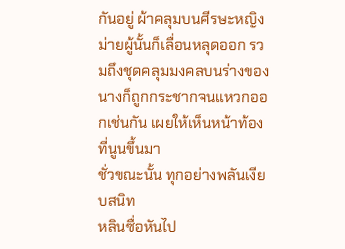กันอยู่ ผ้าคลุมบนศีรษะหญิงม่ายผู้นั้นก็เลื่อนหลุดออก รวมถึงชุดคลุมมงคลบนร่างของนางก็ถูกกระชากจนแหวกออกเช่นกัน เผยให้เห็นหน้าท้องที่นูนขึ้นมา
ชั่วขณะนั้น ทุกอย่างพลันเงียบสนิท
หลินซื่อหันไป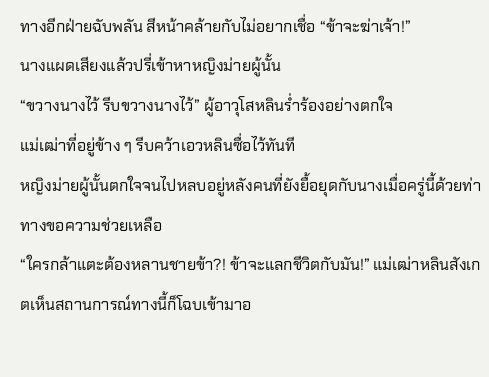ทางอีกฝ่ายฉับพลัน สีหน้าคล้ายกับไม่อยากเชื่อ “ข้าจะฆ่าเจ้า!”
นางแผดเสียงแล้วปรี่เข้าหาหญิงม่ายผู้นั้น
“ขวางนางไว้ รีบขวางนางไว้” ผู้อาวุโสหลินร่ำร้องอย่างตกใจ
แม่เฒ่าที่อยู่ข้าง ๆ รีบคว้าเอวหลินซื่อไว้ทันที
หญิงม่ายผู้นั้นตกใจจนไปหลบอยู่หลังคนที่ยังยื้อยุดกับนางเมื่อครู่นี้ด้วยท่าทางขอความช่วยเหลือ
“ใครกล้าแตะต้องหลานชายข้า?! ข้าจะแลกชีวิตกับมัน!” แม่เฒ่าหลินสังเกตเห็นสถานการณ์ทางนี้ก็โฉบเข้ามาอ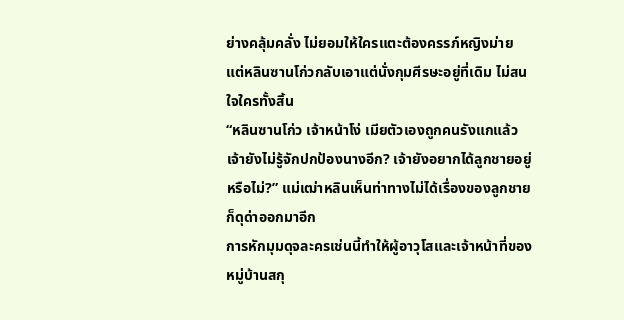ย่างคลุ้มคลั่ง ไม่ยอมให้ใครแตะต้องครรภ์หญิงม่าย
แต่หลินซานโก่วกลับเอาแต่นั่งกุมศีรษะอยู่ที่เดิม ไม่สนใจใครทั้งสิ้น
“หลินซานโก่ว เจ้าหน้าโง่ เมียตัวเองถูกคนรังแกแล้ว เจ้ายังไม่รู้จักปกป้องนางอีก? เจ้ายังอยากได้ลูกชายอยู่หรือไม่?” แม่เฒ่าหลินเห็นท่าทางไม่ได้เรื่องของลูกชายก็ดุด่าออกมาอีก
การหักมุมดุจละครเช่นนี้ทำให้ผู้อาวุโสและเจ้าหน้าที่ของหมู่บ้านสกุ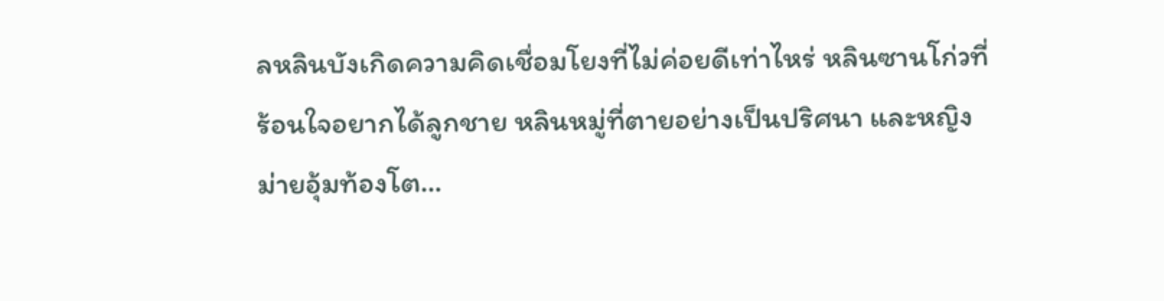ลหลินบังเกิดความคิดเชื่อมโยงที่ไม่ค่อยดีเท่าไหร่ หลินซานโก่วที่ร้อนใจอยากได้ลูกชาย หลินหมู่ที่ตายอย่างเป็นปริศนา และหญิงม่ายอุ้มท้องโต…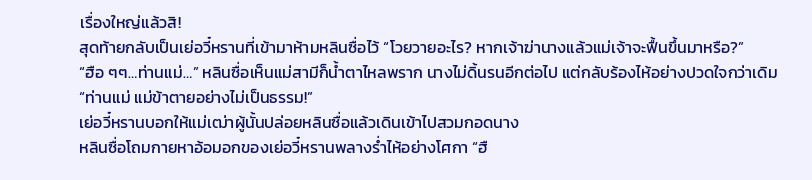เรื่องใหญ่แล้วสิ!
สุดท้ายกลับเป็นเย่อวี๋หรานที่เข้ามาห้ามหลินซื่อไว้ “โวยวายอะไร? หากเจ้าฆ่านางแล้วแม่เจ้าจะฟื้นขึ้นมาหรือ?”
“ฮือ ๆๆ…ท่านแม่…” หลินซื่อเห็นแม่สามีก็น้ำตาไหลพราก นางไม่ดิ้นรนอีกต่อไป แต่กลับร้องไห้อย่างปวดใจกว่าเดิม “ท่านแม่ แม่ข้าตายอย่างไม่เป็นธรรม!”
เย่อวี๋หรานบอกให้แม่เฒ่าผู้นั้นปล่อยหลินซื่อแล้วเดินเข้าไปสวมกอดนาง
หลินซื่อโถมกายหาอ้อมอกของเย่อวี๋หรานพลางร่ำไห้อย่างโศกา “ฮื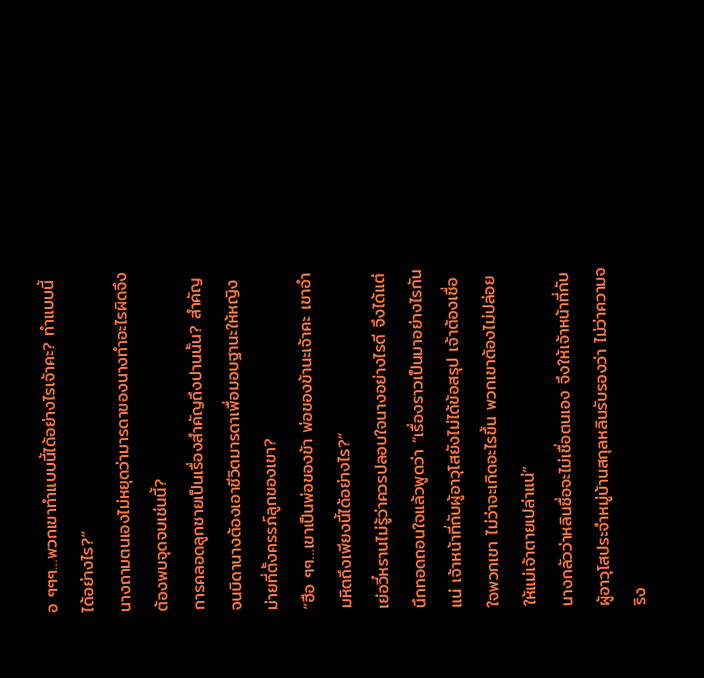อ ๆๆๆ…พวกเขาทำแบบนี้ได้อย่างไรเจ้าคะ? ทำแบบนี้ได้อย่างไร?”
นางถามตนเองไม่หยุดว่ามารดาของนางทำอะไรผิดจึงต้องพบจุดจบเช่นนี้?
การคลอดลูกชายเป็นเรื่องสำคัญถึงปานนั้น? สำคัญจนบิดานางต้องเอาชีวิตมารดาเพื่อมอบฐานะให้หญิงม่ายที่ตั้งครรภ์ลูกของเขา?
“ฮือ ๆๆ…เขาเป็นพ่อของข้า พ่อของข้านะเจ้าคะ เขาอำมหิตถึงเพียงนี้ได้อย่างไร?”
เย่อวี๋หรานไม่รู้ว่าควรปลอบใจนางอย่างไรดี จึงได้แต่นึกทอดถอนใจแล้วพูดว่า “เรื่องราวเป็นมาอย่างไรกันแน่ เจ้าหน้าที่กับผู้อาวุโสยังไม่ได้ข้อสรุป เจ้าต้องเชื่อใจพวกเขา ไม่ว่าจะเกิดอะไรขึ้น พวกเขาต้องไม่ปล่อยให้แม่เจ้าตายเปล่าแน่”
นางกลัวว่าหลินซื่อจะไม่เชื่อตนเอง จึงให้เจ้าหน้าที่กับผู้อาวุโสประจำหมู่บ้านสกุลหลินรับรองว่า ไม่ว่าความจริง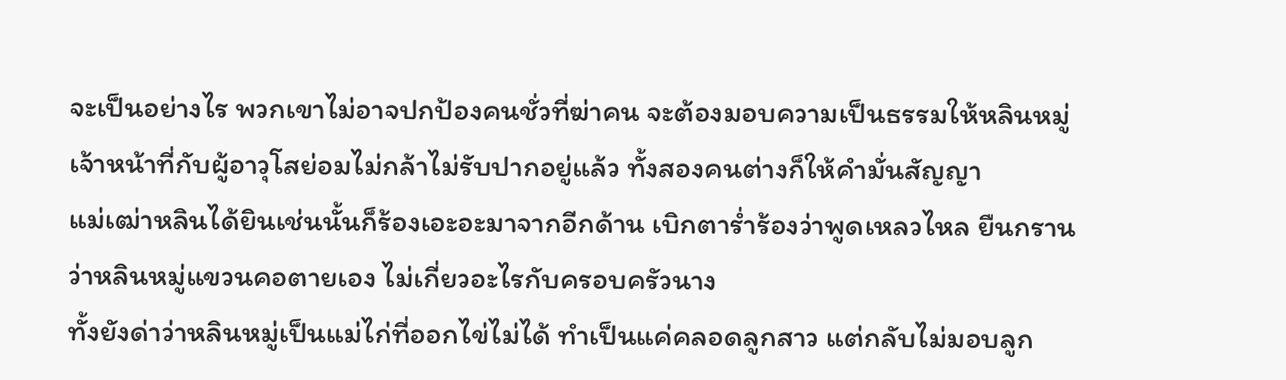จะเป็นอย่างไร พวกเขาไม่อาจปกป้องคนชั่วที่ฆ่าคน จะต้องมอบความเป็นธรรมให้หลินหมู่
เจ้าหน้าที่กับผู้อาวุโสย่อมไม่กล้าไม่รับปากอยู่แล้ว ทั้งสองคนต่างก็ให้คำมั่นสัญญา
แม่เฒ่าหลินได้ยินเช่นนั้นก็ร้องเอะอะมาจากอีกด้าน เบิกตาร่ำร้องว่าพูดเหลวไหล ยืนกรานว่าหลินหมู่แขวนคอตายเอง ไม่เกี่ยวอะไรกับครอบครัวนาง
ทั้งยังด่าว่าหลินหมู่เป็นแม่ไก่ที่ออกไข่ไม่ได้ ทำเป็นแค่คลอดลูกสาว แต่กลับไม่มอบลูก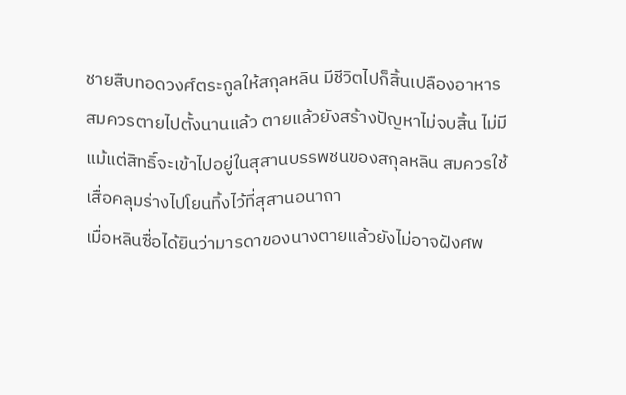ชายสืบทอดวงศ์ตระกูลให้สกุลหลิน มีชีวิตไปก็สิ้นเปลืองอาหาร สมควรตายไปตั้งนานแล้ว ตายแล้วยังสร้างปัญหาไม่จบสิ้น ไม่มีแม้แต่สิทธิ์จะเข้าไปอยู่ในสุสานบรรพชนของสกุลหลิน สมควรใช้เสื่อคลุมร่างไปโยนทิ้งไว้ที่สุสานอนาถา
เมื่อหลินซื่อได้ยินว่ามารดาของนางตายแล้วยังไม่อาจฝังศพ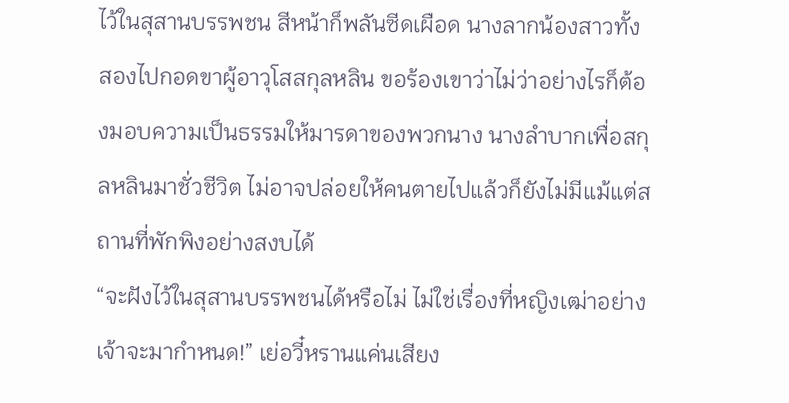ไว้ในสุสานบรรพชน สีหน้าก็พลันซีดเผือด นางลากน้องสาวทั้งสองไปกอดขาผู้อาวุโสสกุลหลิน ขอร้องเขาว่าไม่ว่าอย่างไรก็ต้องมอบความเป็นธรรมให้มารดาของพวกนาง นางลำบากเพื่อสกุลหลินมาชั่วชีวิต ไม่อาจปล่อยให้คนตายไปแล้วก็ยังไม่มีแม้แต่สถานที่พักพิงอย่างสงบได้
“จะฝังไว้ในสุสานบรรพชนได้หรือไม่ ไม่ใช่เรื่องที่หญิงเฒ่าอย่างเจ้าจะมากำหนด!” เย่อวี๋หรานแค่นเสียง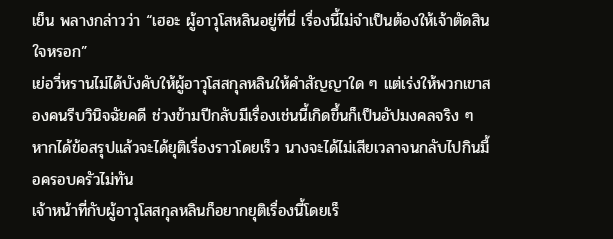เย็น พลางกล่าวว่า “เฮอะ ผู้อาวุโสหลินอยู่ที่นี่ เรื่องนี้ไม่จำเป็นต้องให้เจ้าตัดสินใจหรอก”
เย่อวี่หรานไม่ได้บังคับให้ผู้อาวุโสสกุลหลินให้คำสัญญาใด ๆ แต่เร่งให้พวกเขาสองคนรีบวินิจฉัยคดี ช่วงข้ามปีกลับมีเรื่องเช่นนี้เกิดขึ้นก็เป็นอัปมงคลจริง ๆ
หากได้ข้อสรุปแล้วจะได้ยุติเรื่องราวโดยเร็ว นางจะได้ไม่เสียเวลาจนกลับไปกินมื้อครอบครัวไม่ทัน
เจ้าหน้าที่กับผู้อาวุโสสกุลหลินก็อยากยุติเรื่องนี้โดยเร็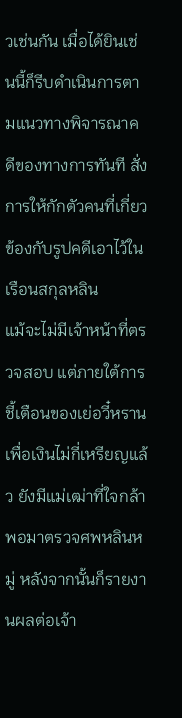วเช่นกัน เมื่อได้ยินเช่นนี้ก็รีบดำเนินการตามแนวทางพิจารณาคดีของทางการทันที สั่งการให้กักตัวคนที่เกี่ยวข้องกับรูปคดีเอาไว้ในเรือนสกุลหลิน
แม้จะไม่มีเจ้าหน้าที่ตรวจสอบ แต่ภายใต้การชี้เตือนของเย่อวี๋หราน เพื่อเงินไม่กี่เหรียญแล้ว ยังมีแม่เฒ่าที่ใจกล้าพอมาตรวจศพหลินหมู่ หลังจากนั้นก็รายงานผลต่อเจ้า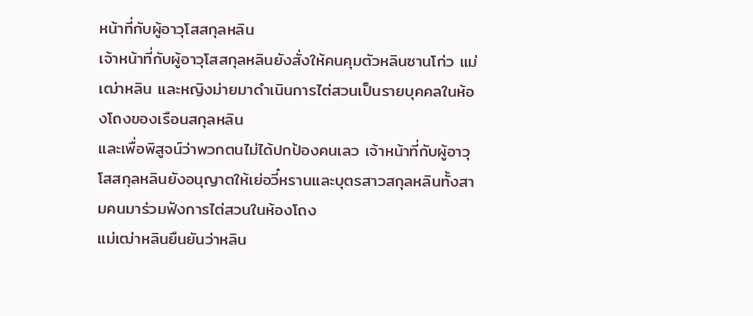หน้าที่กับผู้อาวุโสสกุลหลิน
เจ้าหน้าที่กับผู้อาวุโสสกุลหลินยังสั่งให้คนคุมตัวหลินซานโก่ว แม่เฒ่าหลิน และหญิงม่ายมาดำเนินการไต่สวนเป็นรายบุคคลในห้องโถงของเรือนสกุลหลิน
และเพื่อพิสูจน์ว่าพวกตนไม่ได้ปกป้องคนเลว เจ้าหน้าที่กับผู้อาวุโสสกุลหลินยังอนุญาตให้เย่อวี๋หรานและบุตรสาวสกุลหลินทั้งสามคนมาร่วมฟังการไต่สวนในห้องโถง
แม่เฒ่าหลินยืนยันว่าหลิน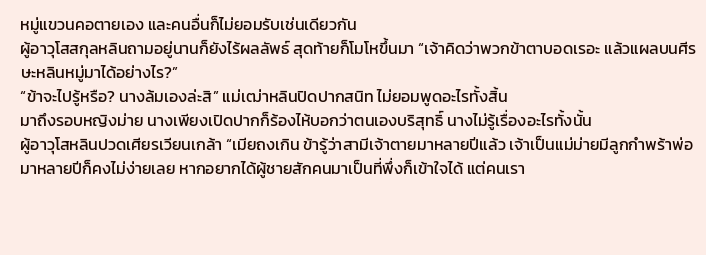หมู่แขวนคอตายเอง และคนอื่นก็ไม่ยอมรับเช่นเดียวกัน
ผู้อาวุโสสกุลหลินถามอยู่นานก็ยังไร้ผลลัพธ์ สุดท้ายก็โมโหขึ้นมา “เจ้าคิดว่าพวกข้าตาบอดเรอะ แล้วแผลบนศีรษะหลินหมู่มาได้อย่างไร?”
“ข้าจะไปรู้หรือ? นางล้มเองล่ะสิ” แม่เฒ่าหลินปิดปากสนิท ไม่ยอมพูดอะไรทั้งสิ้น
มาถึงรอบหญิงม่าย นางเพียงเปิดปากก็ร้องไห้บอกว่าตนเองบริสุทธิ์ นางไม่รู้เรื่องอะไรทั้งนั้น
ผู้อาวุโสหลินปวดเศียรเวียนเกล้า “เมียถงเกิน ข้ารู้ว่าสามีเจ้าตายมาหลายปีแล้ว เจ้าเป็นแม่ม่ายมีลูกกำพร้าพ่อมาหลายปีก็คงไม่ง่ายเลย หากอยากได้ผู้ชายสักคนมาเป็นที่พึ่งก็เข้าใจได้ แต่คนเรา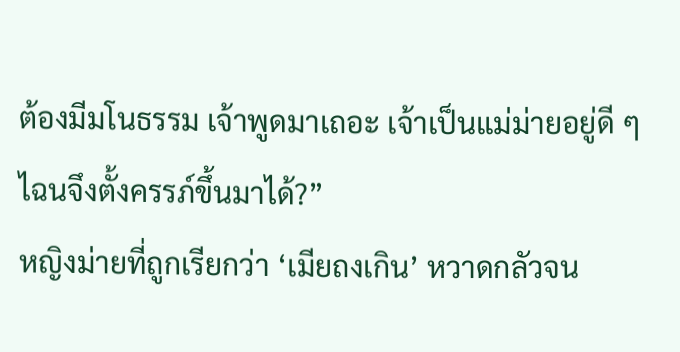ต้องมีมโนธรรม เจ้าพูดมาเถอะ เจ้าเป็นแม่ม่ายอยู่ดี ๆ ไฉนจึงตั้งครรภ์ขึ้นมาได้?”
หญิงม่ายที่ถูกเรียกว่า ‘เมียถงเกิน’ หวาดกลัวจน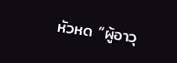หัวหด “ผู้อาวุ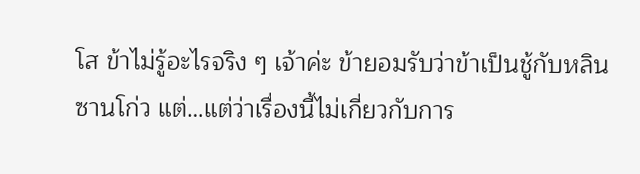โส ข้าไม่รู้อะไรจริง ๆ เจ้าค่ะ ข้ายอมรับว่าข้าเป็นชู้กับหลินซานโก่ว แต่…แต่ว่าเรื่องนี้ไม่เกี่ยวกับการ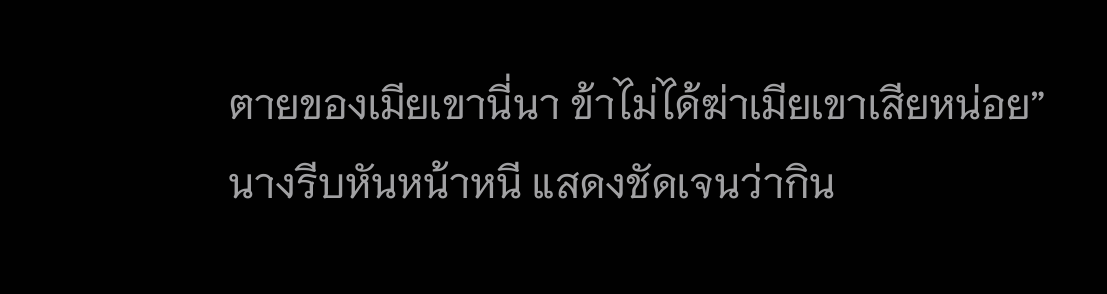ตายของเมียเขานี่นา ข้าไม่ได้ฆ่าเมียเขาเสียหน่อย”
นางรีบหันหน้าหนี แสดงชัดเจนว่ากิน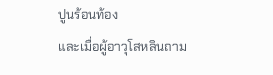ปูนร้อนท้อง
และเมื่อผู้อาวุโสหลินถาม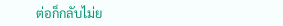ต่อก็กลับไม่ย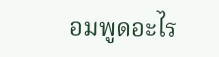อมพูดอะไร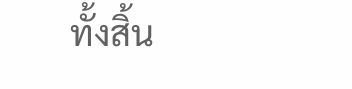ทั้งสิ้น